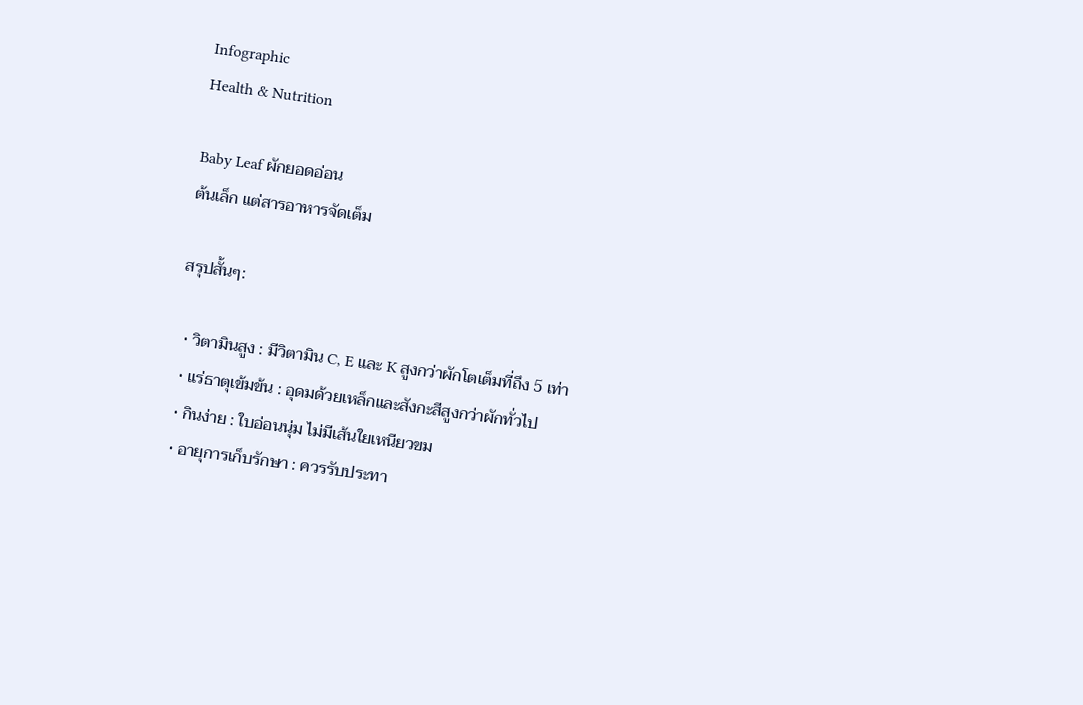Infographic
Health & Nutrition

Baby Leaf ผักยอดอ่อน
ต้นเล็ก แต่สารอาหารจัดเต็ม

สรุปสั้นๆ:

  • วิตามินสูง : มีวิตามิน C, E และ K สูงกว่าผักโตเต็มที่ถึง 5 เท่า
  • แร่ธาตุเข้มข้น : อุดมด้วยเหล็กและสังกะสีสูงกว่าผักทั่วไป
  • กินง่าย : ใบอ่อนนุ่ม ไม่มีเส้นใยเหนียวขม
  • อายุการเก็บรักษา : ควรรับประทา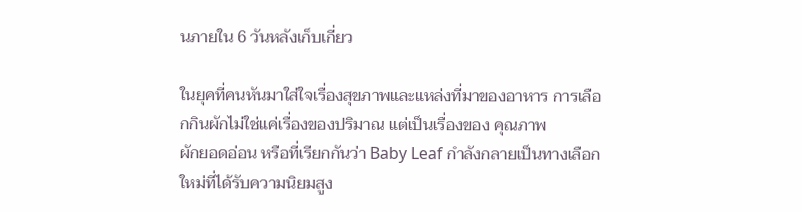นภายใน 6 วันหลังเก็บเกี่ยว

ในยุคที่คนหันมาใส่ใจเรื่องสุขภาพและแหล่งที่มาของอาหาร การเลือกกินผักไม่ใช่แค่เรื่องของปริมาณ แต่เป็นเรื่องของ คุณภาพ
ผักยอดอ่อน หรือที่เรียกกันว่า Baby Leaf กำลังกลายเป็นทางเลือกใหม่ที่ได้รับความนิยมสูง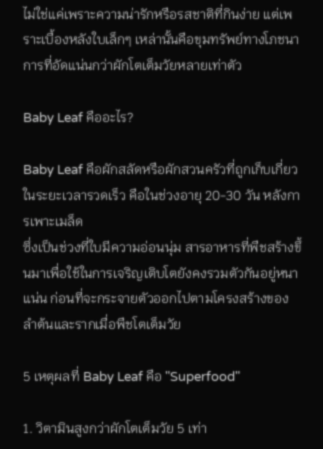ไม่ใช่แค่เพราะความน่ารักหรือรสชาติที่กินง่าย แต่เพราะเบื้องหลังใบเล็กๆ เหล่านั้นคือขุมทรัพย์ทางโภชนาการที่อัดแน่นกว่าผักโตเต็มวัยหลายเท่าตัว

Baby Leaf คืออะไร?

Baby Leaf คือผักสลัดหรือผักสวนครัวที่ถูกเก็บเกี่ยวในระยะเวลารวดเร็ว คือในช่วงอายุ 20-30 วัน หลังการเพาะเมล็ด
ซึ่งเป็นช่วงที่ใบมีความอ่อนนุ่ม สารอาหารที่พืชสร้างขึ้นมาเพื่อใช้ในการเจริญเติบโตยังคงรวมตัวกันอยู่หนาแน่น ก่อนที่จะกระจายตัวออกไปตามโครงสร้างของลำต้นและรากเมื่อพืชโตเต็มวัย

5 เหตุผลที่ Baby Leaf คือ "Superfood"

1. วิตามินสูงกว่าผักโตเต็มวัย 5 เท่า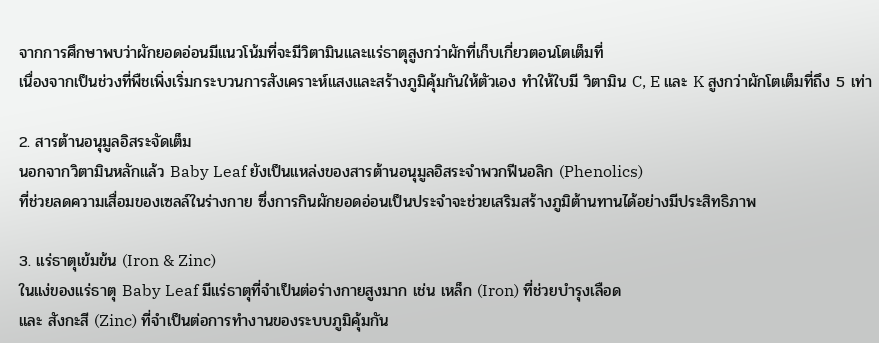จากการศึกษาพบว่าผักยอดอ่อนมีแนวโน้มที่จะมีวิตามินและแร่ธาตุสูงกว่าผักที่เก็บเกี่ยวตอนโตเต็มที่
เนื่องจากเป็นช่วงที่พืชเพิ่งเริ่มกระบวนการสังเคราะห์แสงและสร้างภูมิคุ้มกันให้ตัวเอง ทำให้ใบมี วิตามิน C, E และ K สูงกว่าผักโตเต็มที่ถึง 5 เท่า

2. สารต้านอนุมูลอิสระจัดเต็ม
นอกจากวิตามินหลักแล้ว Baby Leaf ยังเป็นแหล่งของสารต้านอนุมูลอิสระจำพวกฟีนอลิก (Phenolics)
ที่ช่วยลดความเสื่อมของเซลล์ในร่างกาย ซึ่งการกินผักยอดอ่อนเป็นประจำจะช่วยเสริมสร้างภูมิต้านทานได้อย่างมีประสิทธิภาพ

3. แร่ธาตุเข้มข้น (Iron & Zinc)
ในแง่ของแร่ธาตุ Baby Leaf มีแร่ธาตุที่จำเป็นต่อร่างกายสูงมาก เช่น เหล็ก (Iron) ที่ช่วยบำรุงเลือด
และ สังกะสี (Zinc) ที่จำเป็นต่อการทำงานของระบบภูมิคุ้มกัน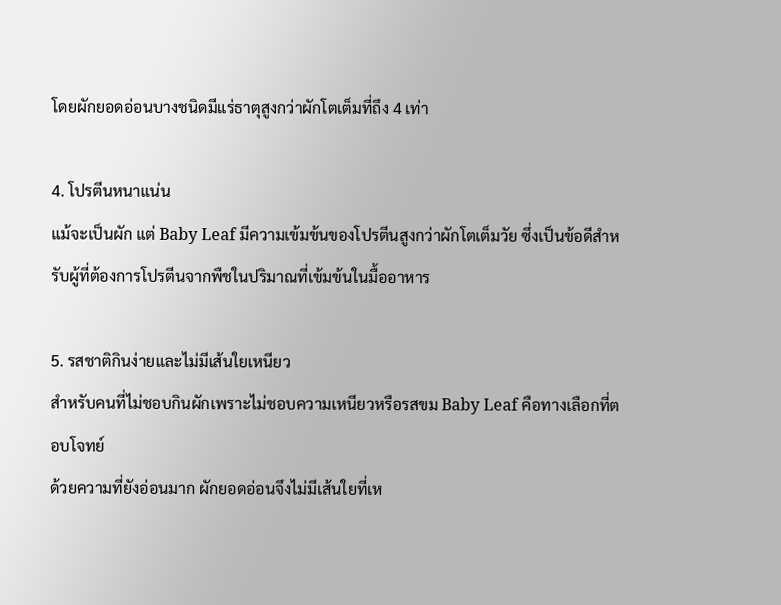โดยผักยอดอ่อนบางชนิดมีแร่ธาตุสูงกว่าผักโตเต็มที่ถึง 4 เท่า

4. โปรตีนหนาแน่น
แม้จะเป็นผัก แต่ Baby Leaf มีความเข้มข้นของโปรตีนสูงกว่าผักโตเต็มวัย ซึ่งเป็นข้อดีสำหรับผู้ที่ต้องการโปรตีนจากพืชในปริมาณที่เข้มข้นในมื้ออาหาร

5. รสชาติกินง่ายและไม่มีเส้นใยเหนียว
สำหรับคนที่ไม่ชอบกินผักเพราะไม่ชอบความเหนียวหรือรสขม Baby Leaf คือทางเลือกที่ตอบโจทย์
ด้วยความที่ยังอ่อนมาก ผักยอดอ่อนจึงไม่มีเส้นใยที่เห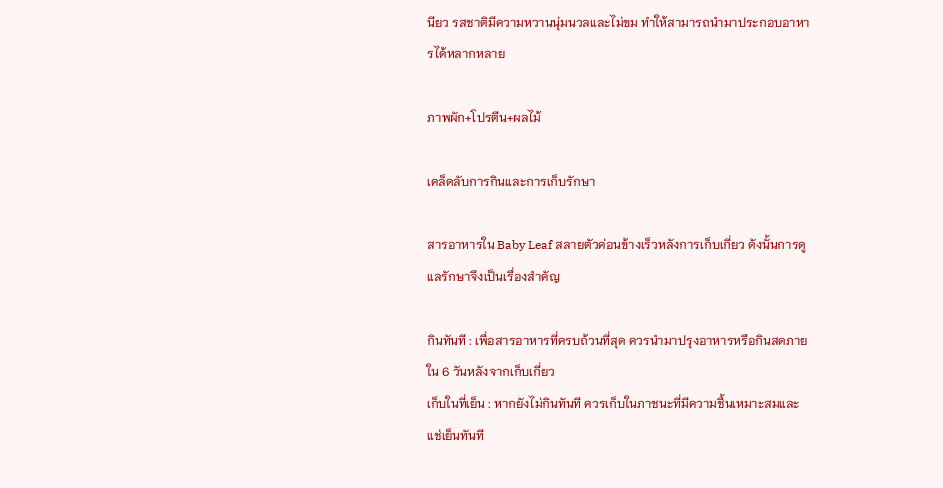นียว รสชาติมีความหวานนุ่มนวลและไม่ขม ทำให้สามารถนำมาประกอบอาหารได้หลากหลาย

ภาพผัก+โปรตีน+ผลไม้

เคล็ดลับการกินและการเก็บรักษา

สารอาหารใน Baby Leaf สลายตัวค่อนข้างเร็วหลังการเก็บเกี่ยว ดังนั้นการดูแลรักษาจึงเป็นเรื่องสำคัญ

กินทันที : เพื่อสารอาหารที่ครบถ้วนที่สุด ควรนำมาปรุงอาหารหรือกินสดภายใน 6 วันหลังจากเก็บเกี่ยว
เก็บในที่เย็น : หากยังไม่กินทันที ควรเก็บในภาชนะที่มีความชื้นเหมาะสมและแช่เย็นทันที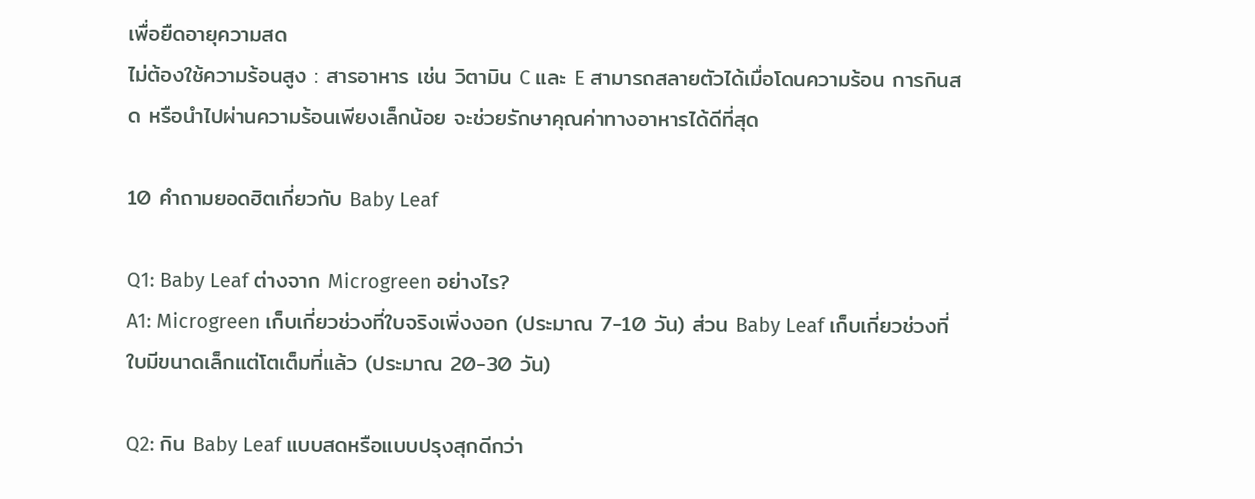เพื่อยืดอายุความสด
ไม่ต้องใช้ความร้อนสูง : สารอาหาร เช่น วิตามิน C และ E สามารถสลายตัวได้เมื่อโดนความร้อน การกินสด หรือนำไปผ่านความร้อนเพียงเล็กน้อย จะช่วยรักษาคุณค่าทางอาหารได้ดีที่สุด

10 คำถามยอดฮิตเกี่ยวกับ Baby Leaf

Q1: Baby Leaf ต่างจาก Microgreen อย่างไร?
A1: Microgreen เก็บเกี่ยวช่วงที่ใบจริงเพิ่งงอก (ประมาณ 7-10 วัน) ส่วน Baby Leaf เก็บเกี่ยวช่วงที่ใบมีขนาดเล็กแต่โตเต็มที่แล้ว (ประมาณ 20-30 วัน)

Q2: กิน Baby Leaf แบบสดหรือแบบปรุงสุกดีกว่า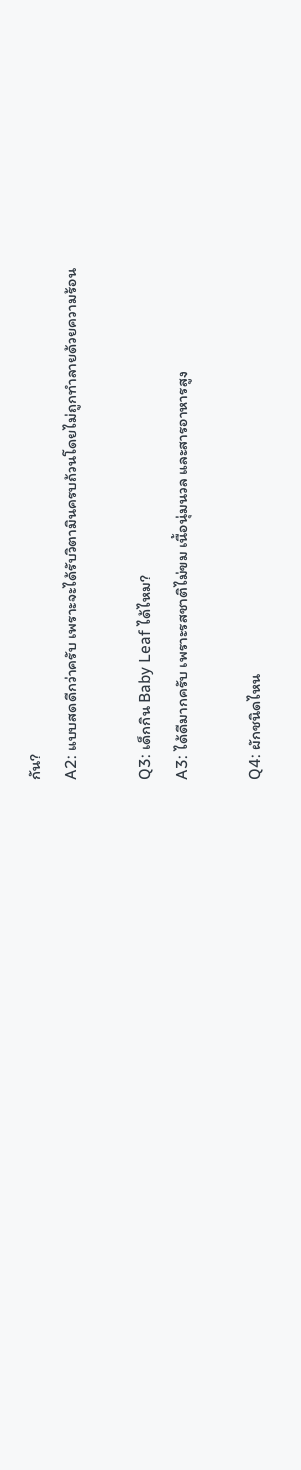กัน?
A2: แบบสดดีกว่าครับ เพราะจะได้รับวิตามินครบถ้วนโดยไม่ถูกทำลายด้วยความร้อน

Q3: เด็กกิน Baby Leaf ได้ไหม?
A3: ได้ดีมากครับ เพราะรสชาติไม่ขม เนื้อนุ่มนวล และสารอาหารสูง

Q4: ผักชนิดไหน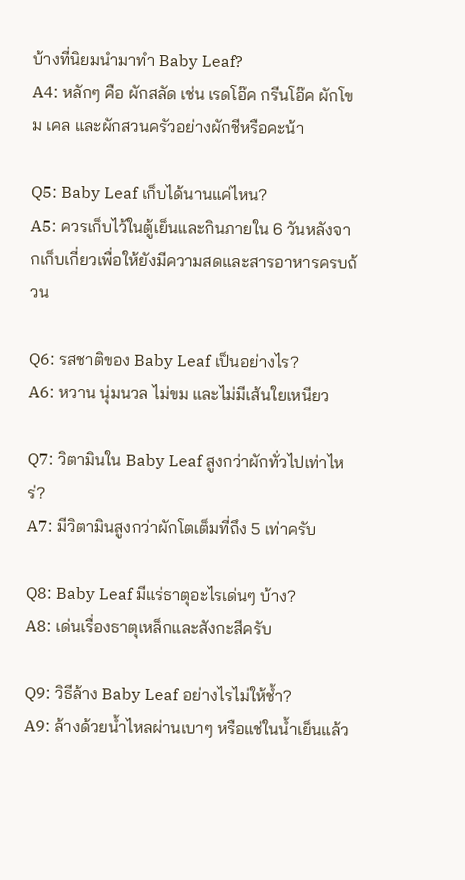บ้างที่นิยมนำมาทำ Baby Leaf?
A4: หลักๆ คือ ผักสลัด เช่น เรดโอ๊ค กรีนโอ๊ค ผักโขม เคล และผักสวนครัวอย่างผักชีหรือคะน้า

Q5: Baby Leaf เก็บได้นานแค่ไหน?
A5: ควรเก็บไว้ในตู้เย็นและกินภายใน 6 วันหลังจากเก็บเกี่ยวเพื่อให้ยังมีความสดและสารอาหารครบถ้วน

Q6: รสชาติของ Baby Leaf เป็นอย่างไร?
A6: หวาน นุ่มนวล ไม่ขม และไม่มีเส้นใยเหนียว

Q7: วิตามินใน Baby Leaf สูงกว่าผักทั่วไปเท่าไหร่?
A7: มีวิตามินสูงกว่าผักโตเต็มที่ถึง 5 เท่าครับ

Q8: Baby Leaf มีแร่ธาตุอะไรเด่นๆ บ้าง?
A8: เด่นเรื่องธาตุเหล็กและสังกะสีครับ

Q9: วิธีล้าง Baby Leaf อย่างไรไม่ให้ช้ำ?
A9: ล้างด้วยน้ำไหลผ่านเบาๆ หรือแช่ในน้ำเย็นแล้ว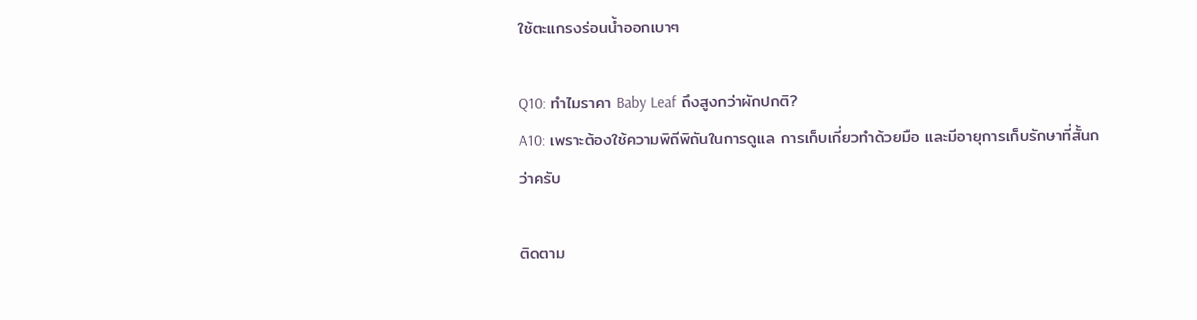ใช้ตะแกรงร่อนน้ำออกเบาๆ

Q10: ทำไมราคา Baby Leaf ถึงสูงกว่าผักปกติ?
A10: เพราะต้องใช้ความพิถีพิถันในการดูแล การเก็บเกี่ยวทำด้วยมือ และมีอายุการเก็บรักษาที่สั้นกว่าครับ

ติดตาม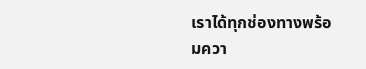เราได้ทุกช่องทางพร้อมควา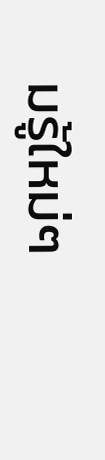มรู้ใหม่ๆ